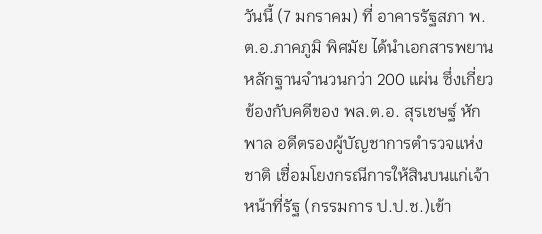วันนี้ (7 มกราคม) ที่ อาคารรัฐสภา พ.ต.อ.ภาคภูมิ พิศมัย ได้นำเอกสารพยานหลักฐานจำนวนกว่า 200 แผ่น ซึ่งเกี่ยวข้องกับคดีของ พล.ต.อ. สุรเชษฐ์ หักพาล อดีตรองผู้บัญชาการตำรวจแห่งชาติ เชื่อมโยงกรณีการให้สินบนแก่เจ้าหน้าที่รัฐ (กรรมการ ป.ป.ช.)เข้า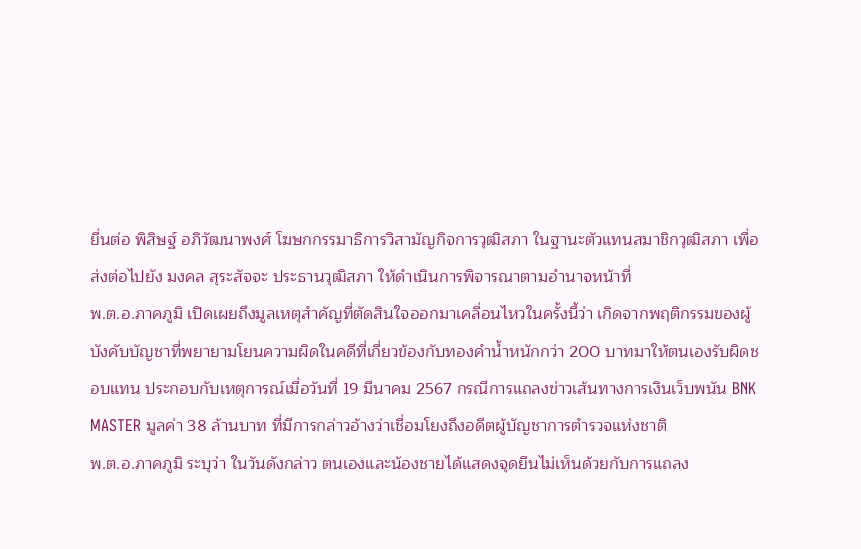ยื่นต่อ พิสิษฐ์ อภิวัฒนาพงศ์ โฆษกกรรมาธิการวิสามัญกิจการวุฒิสภา ในฐานะตัวแทนสมาชิกวุฒิสภา เพื่อส่งต่อไปยัง มงคล สุระสัจจะ ประธานวุฒิสภา ให้ดำเนินการพิจารณาตามอำนาจหน้าที่
พ.ต.อ.ภาคภูมิ เปิดเผยถึงมูลเหตุสำคัญที่ตัดสินใจออกมาเคลื่อนไหวในครั้งนี้ว่า เกิดจากพฤติกรรมของผู้บังคับบัญชาที่พยายามโยนความผิดในคดีที่เกี่ยวข้องกับทองคำน้ำหนักกว่า 200 บาทมาให้ตนเองรับผิดชอบแทน ประกอบกับเหตุการณ์เมื่อวันที่ 19 มีนาคม 2567 กรณีการแถลงข่าวเส้นทางการเงินเว็บพนัน BNK MASTER มูลค่า 38 ล้านบาท ที่มีการกล่าวอ้างว่าเชื่อมโยงถึงอดีตผู้บัญชาการตำรวจแห่งชาติ
พ.ต.อ.ภาคภูมิ ระบุว่า ในวันดังกล่าว ตนเองและน้องชายได้แสดงจุดยืนไม่เห็นด้วยกับการแถลง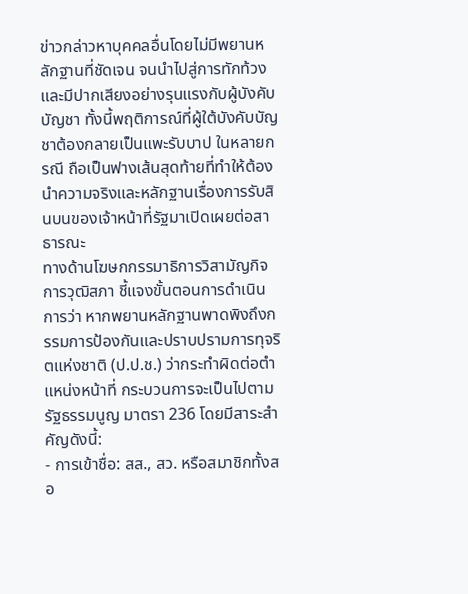ข่าวกล่าวหาบุคคลอื่นโดยไม่มีพยานหลักฐานที่ชัดเจน จนนำไปสู่การทักท้วงและมีปากเสียงอย่างรุนแรงกับผู้บังคับบัญชา ทั้งนี้พฤติการณ์ที่ผู้ใต้บังคับบัญชาต้องกลายเป็นแพะรับบาป ในหลายกรณี ถือเป็นฟางเส้นสุดท้ายที่ทำให้ต้องนำความจริงและหลักฐานเรื่องการรับสินบนของเจ้าหน้าที่รัฐมาเปิดเผยต่อสาธารณะ
ทางด้านโฆษกกรรมาธิการวิสามัญกิจการวุฒิสภา ชี้แจงขั้นตอนการดำเนินการว่า หากพยานหลักฐานพาดพิงถึงกรรมการป้องกันและปราบปรามการทุจริตแห่งชาติ (ป.ป.ช.) ว่ากระทำผิดต่อตำแหน่งหน้าที่ กระบวนการจะเป็นไปตาม รัฐธรรมนูญ มาตรา 236 โดยมีสาระสำคัญดังนี้:
- การเข้าชื่อ: สส., สว. หรือสมาชิกทั้งสอ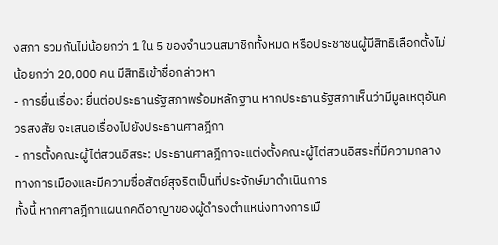งสภา รวมกันไม่น้อยกว่า 1 ใน 5 ของจำนวนสมาชิกทั้งหมด หรือประชาชนผู้มีสิทธิเลือกตั้งไม่น้อยกว่า 20,000 คน มีสิทธิเข้าชื่อกล่าวหา
- การยื่นเรื่อง: ยื่นต่อประธานรัฐสภาพร้อมหลักฐาน หากประธานรัฐสภาเห็นว่ามีมูลเหตุอันควรสงสัย จะเสนอเรื่องไปยังประธานศาลฎีกา
- การตั้งคณะผู้ไต่สวนอิสระ: ประธานศาลฎีกาจะแต่งตั้งคณะผู้ไต่สวนอิสระที่มีความกลางทางการเมืองและมีความซื่อสัตย์สุจริตเป็นที่ประจักษ์มาดำเนินการ
ทั้งนี้ หากศาลฎีกาแผนกคดีอาญาของผู้ดำรงตำแหน่งทางการเมื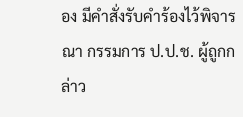อง มีคำสั่งรับคำร้องไว้พิจารณา กรรมการ ป.ป.ช. ผู้ถูกกล่าว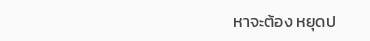หาจะต้อง หยุดป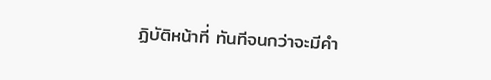ฏิบัติหน้าที่ ทันทีจนกว่าจะมีคำ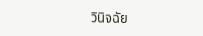วินิจฉัย